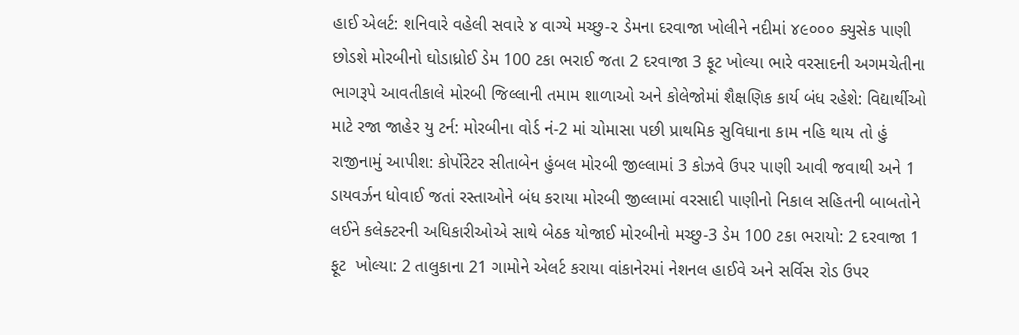હાઈ એલર્ટ: શનિવારે વહેલી સવારે ૪ વાગ્યે મચ્છુ-૨ ડેમના દરવાજા ખોલીને નદીમાં ૪૯૦૦૦ ક્યુસેક પાણી છોડશે મોરબીનો ઘોડાધ્રોઈ ડેમ 100 ટકા ભરાઈ જતા 2 દરવાજા 3 ફૂટ ખોલ્યા ભારે વરસાદની અગમચેતીના ભાગરૂપે આવતીકાલે મોરબી જિલ્લાની તમામ શાળાઓ અને કોલેજોમાં શૈક્ષણિક કાર્ય બંધ રહેશે: વિદ્યાર્થીઓ માટે રજા જાહેર યુ ટર્ન: મોરબીના વોર્ડ નં-2 માં ચોમાસા પછી પ્રાથમિક સુવિધાના કામ નહિ થાય તો હું રાજીનામું આપીશ: કોર્પોરેટર સીતાબેન હુંબલ મોરબી જીલ્લામાં 3 કોઝવે ઉપર પાણી આવી જવાથી અને 1 ડાયવર્ઝન ધોવાઈ જતાં રસ્તાઓને બંધ કરાયા મોરબી જીલ્લામાં વરસાદી પાણીનો નિકાલ સહિતની બાબતોને લઈને કલેક્ટરની અધિકારીઓએ સાથે બેઠક યોજાઈ મોરબીનો મચ્છુ-3 ડેમ 100 ટકા ભરાયો: 2 દરવાજા 1 ફૂટ  ખોલ્યા: 2 તાલુકાના 21 ગામોને એલર્ટ કરાયા વાંકાનેરમાં નેશનલ હાઈવે અને સર્વિસ રોડ ઉપર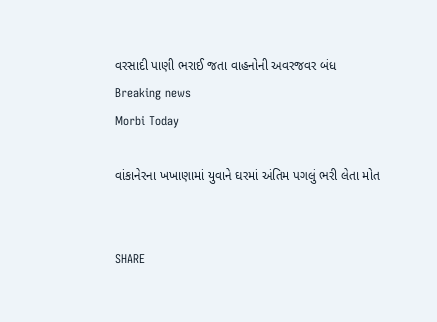વરસાદી પાણી ભરાઈ જતા વાહનોની અવરજવર બંધ
Breaking news
Morbi Today

વાંકાનેરના ખખાણામાં યુવાને ઘરમાં અંતિમ પગલું ભરી લેતા મોત


SHARE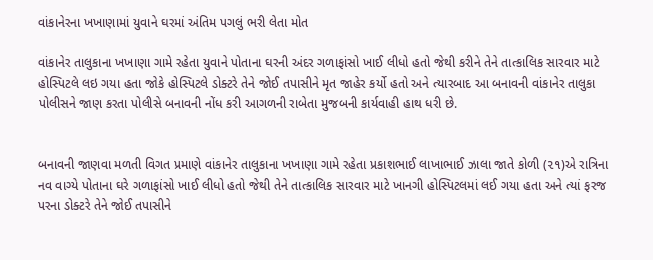વાંકાનેરના ખખાણામાં યુવાને ઘરમાં અંતિમ પગલું ભરી લેતા મોત

વાંકાનેર તાલુકાના ખખાણા ગામે રહેતા યુવાને પોતાના ઘરની અંદર ગળાફાંસો ખાઈ લીધો હતો જેથી કરીને તેને તાત્કાલિક સારવાર માટે હોસ્પિટલે લઇ ગયા હતા જોકે હોસ્પિટલે ડોક્ટરે તેને જોઈ તપાસીને મૃત જાહેર કર્યો હતો અને ત્યારબાદ આ બનાવની વાંકાનેર તાલુકા પોલીસને જાણ કરતા પોલીસે બનાવની નોંધ કરી આગળની રાબેતા મુજબની કાર્યવાહી હાથ ધરી છે.


બનાવની જાણવા મળતી વિગત પ્રમાણે વાંકાનેર તાલુકાના ખખાણા ગામે રહેતા પ્રકાશભાઈ લાખાભાઈ ઝાલા જાતે કોળી (૨૧)એ રાત્રિના નવ વાગ્યે પોતાના ઘરે ગળાફાંસો ખાઈ લીધો હતો જેથી તેને તાત્કાલિક સારવાર માટે ખાનગી હોસ્પિટલમાં લઈ ગયા હતા અને ત્યાં ફરજ પરના ડોક્ટરે તેને જોઈ તપાસીને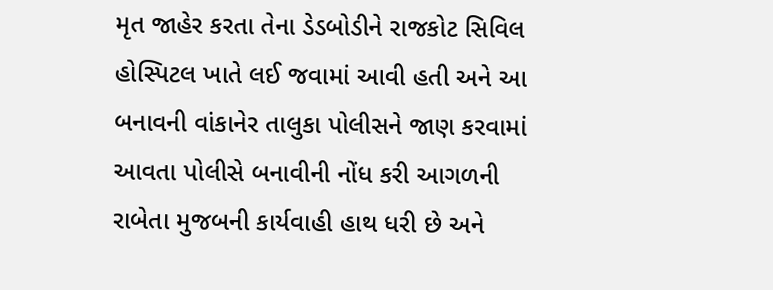મૃત જાહેર કરતા તેના ડેડબોડીને રાજકોટ સિવિલ હોસ્પિટલ ખાતે લઈ જવામાં આવી હતી અને આ બનાવની વાંકાનેર તાલુકા પોલીસને જાણ કરવામાં આવતા પોલીસે બનાવીની નોંધ કરી આગળની રાબેતા મુજબની કાર્યવાહી હાથ ધરી છે અને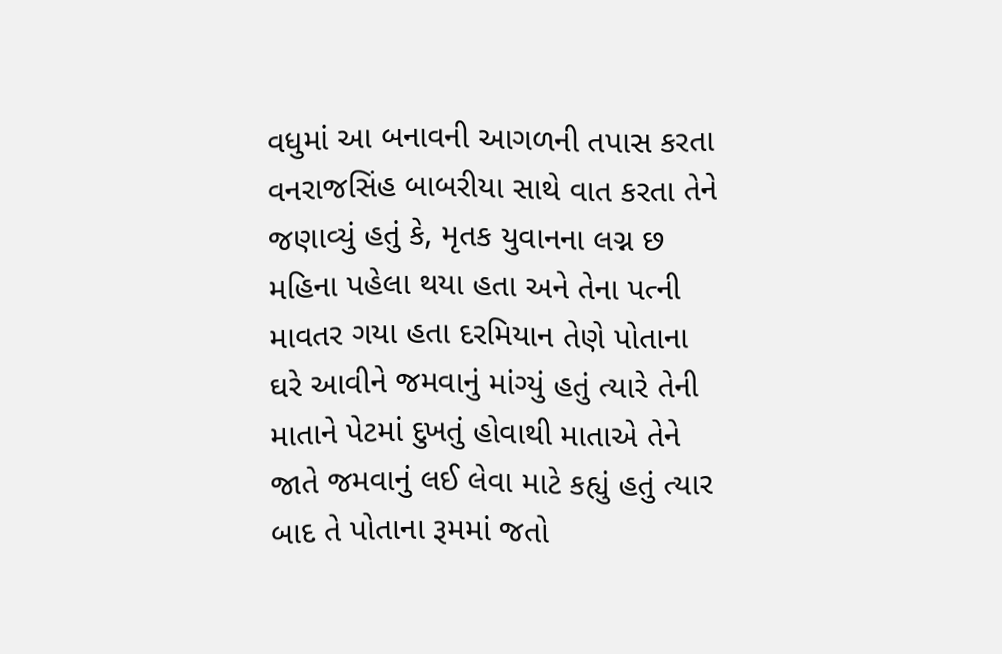વધુમાં આ બનાવની આગળની તપાસ કરતા વનરાજસિંહ બાબરીયા સાથે વાત કરતા તેને જણાવ્યું હતું કે, મૃતક યુવાનના લગ્ન છ મહિના પહેલા થયા હતા અને તેના પત્ની માવતર ગયા હતા દરમિયાન તેણે પોતાના ઘરે આવીને જમવાનું માંગ્યું હતું ત્યારે તેની માતાને પેટમાં દુખતું હોવાથી માતાએ તેને જાતે જમવાનું લઈ લેવા માટે કહ્યું હતું ત્યાર બાદ તે પોતાના રૂમમાં જતો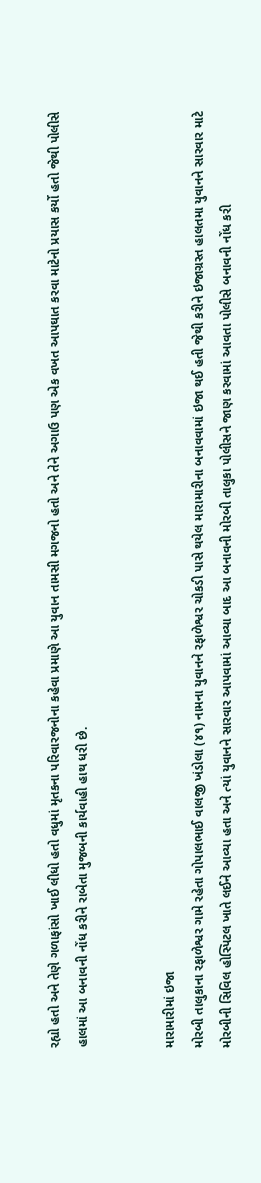રહ્યો હતો અને તેણે ગળાફાંસો ખાઈ લીધો હતો વધુમાં મૃતકના પરિવારજનોના કહેવા પ્રમાણે આ યુવાન તામસી મગજનો હતો અને તેને અગાઉ પણ એક વખત આપઘાત કરવા માટેનો પ્રયાસ કર્યો હતો જેથી પોલીસે હાલમાં આ બનાવની નોંધ કરીને રાબેતા મુજબની કાર્યવાહી હાથ ધરી છે.


મારામારીમાં ઇજા
મોરબી તાલુકાના રફાળેશ્વર ગામે રહેતા ગોપાલભાઈ વાલજી ખંડોલા (૪૧) નામના યુવાનને રફાળેશ્વર ચોકડી પાસે થયેલ મારામારીના બનાવવામાં ઇજા થઈ હતી જેથી કરીને ઇજાગ્રસ્ત હાલતમા યુવાનને સારવાર માટે મોરબીની સિવિલ હોસ્પિટલ ખાતે લઈને આવ્યા હતા અને ત્યાં યુવાનને સારવાર આપવામાં આવ્યા બાદ આ બનાવની મોરબી તાલુકા પોલીસને જાણ કરવામાં આવતા પોલીસે બનાવની નોંધ કરી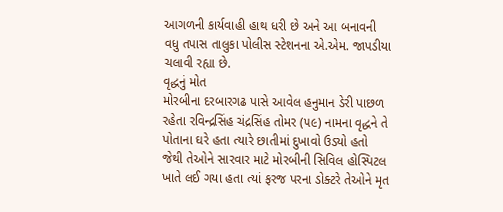આગળની કાર્યવાહી હાથ ધરી છે અને આ બનાવની વધુ તપાસ તાલુકા પોલીસ સ્ટેશનના એ.એમ. જાપડીયા ચલાવી રહ્યા છે.
વૃદ્ધનું મોત
મોરબીના દરબારગઢ પાસે આવેલ હનુમાન ડેરી પાછળ રહેતા રવિન્દ્રસિંહ ચંદ્રસિંહ તોમર (૫૯) નામના વૃદ્ધને તે પોતાના ઘરે હતા ત્યારે છાતીમાં દુખાવો ઉડ્યો હતો જેથી તેઓને સારવાર માટે મોરબીની સિવિલ હોસ્પિટલ ખાતે લઈ ગયા હતા ત્યાં ફરજ પરના ડોક્ટરે તેઓને મૃત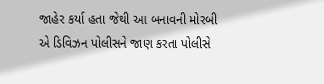જાહેર કર્યા હતા જેથી આ બનાવની મોરબી એ ડિવિઝન પોલીસને જાણ કરતા પોલીસે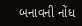બનાવની નોંધ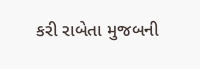કરી રાબેતા મુજબની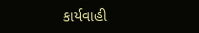કાર્યવાહી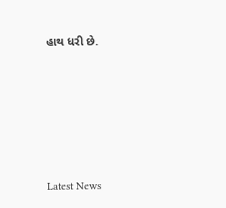હાથ ધરી છે.






Latest News